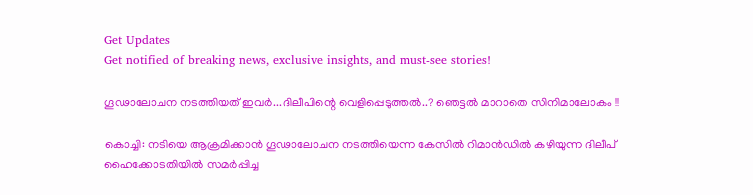Get Updates
Get notified of breaking news, exclusive insights, and must-see stories!

ഗൂഢാലോചന നടത്തിയത് ഇവര്‍...ദിലീപിന്റെ വെളിപ്പെടുത്തല്‍..? ഞെട്ടല്‍ മാറാതെ സിനിമാലോകം !!

കൊച്ചി: നടിയെ ആക്രമിക്കാന്‍ ഗൂഢാലോചന നടത്തിയെന്ന കേസില്‍ റിമാന്‍ഡില്‍ കഴിയുന്ന ദിലീപ് ഹൈക്കോടതിയില്‍ സമര്‍പ്പിച്ച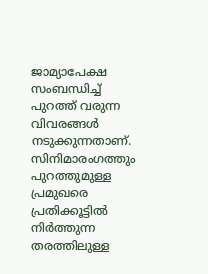ജാമ്യാപേക്ഷ സംബന്ധിച്ച് പുറത്ത് വരുന്ന വിവരങ്ങള്‍ നടുക്കുന്നതാണ്. സിനിമാരംഗത്തും പുറത്തുമുള്ള പ്രമുഖരെ പ്രതിക്കൂട്ടില്‍ നിര്‍ത്തുന്ന തരത്തിലുള്ള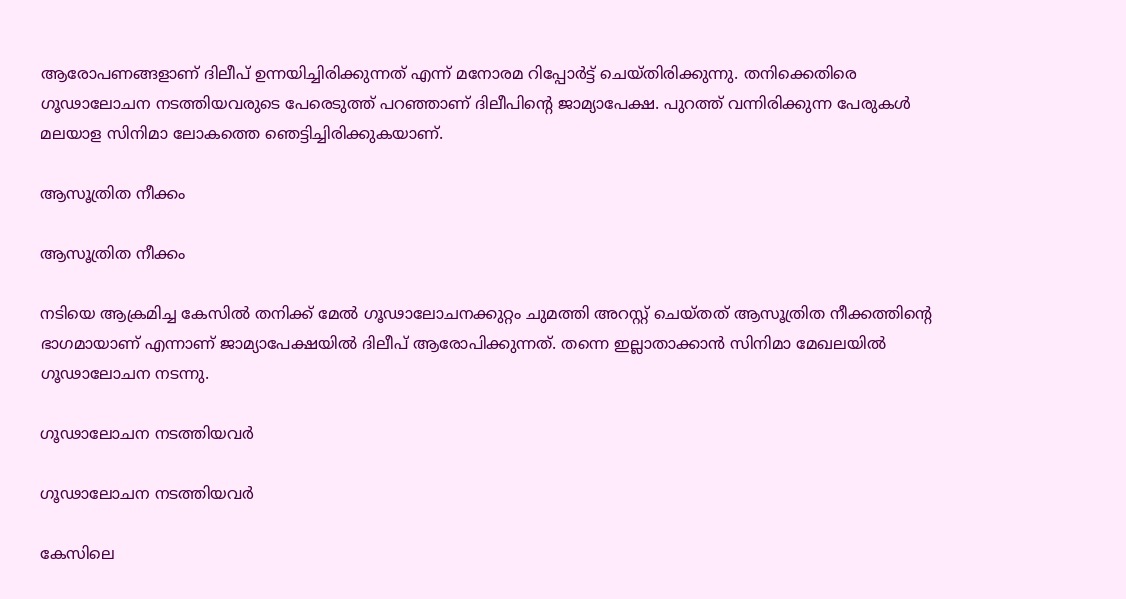ആരോപണങ്ങളാണ് ദിലീപ് ഉന്നയിച്ചിരിക്കുന്നത് എന്ന് മനോരമ റിപ്പോര്‍ട്ട് ചെയ്തിരിക്കുന്നു. തനിക്കെതിരെ ഗൂഢാലോചന നടത്തിയവരുടെ പേരെടുത്ത് പറഞ്ഞാണ് ദിലീപിന്റെ ജാമ്യാപേക്ഷ. പുറത്ത് വന്നിരിക്കുന്ന പേരുകൾ മലയാള സിനിമാ ലോകത്തെ ഞെട്ടിച്ചിരിക്കുകയാണ്.

ആസൂത്രിത നീക്കം

ആസൂത്രിത നീക്കം

നടിയെ ആക്രമിച്ച കേസില്‍ തനിക്ക് മേല്‍ ഗൂഢാലോചനക്കുറ്റം ചുമത്തി അറസ്റ്റ് ചെയ്തത് ആസൂത്രിത നീക്കത്തിന്റെ ഭാഗമായാണ് എന്നാണ് ജാമ്യാപേക്ഷയില്‍ ദിലീപ് ആരോപിക്കുന്നത്. തന്നെ ഇല്ലാതാക്കാന്‍ സിനിമാ മേഖലയില്‍ ഗൂഢാലോചന നടന്നു.

ഗൂഢാലോചന നടത്തിയവർ

ഗൂഢാലോചന നടത്തിയവർ

കേസിലെ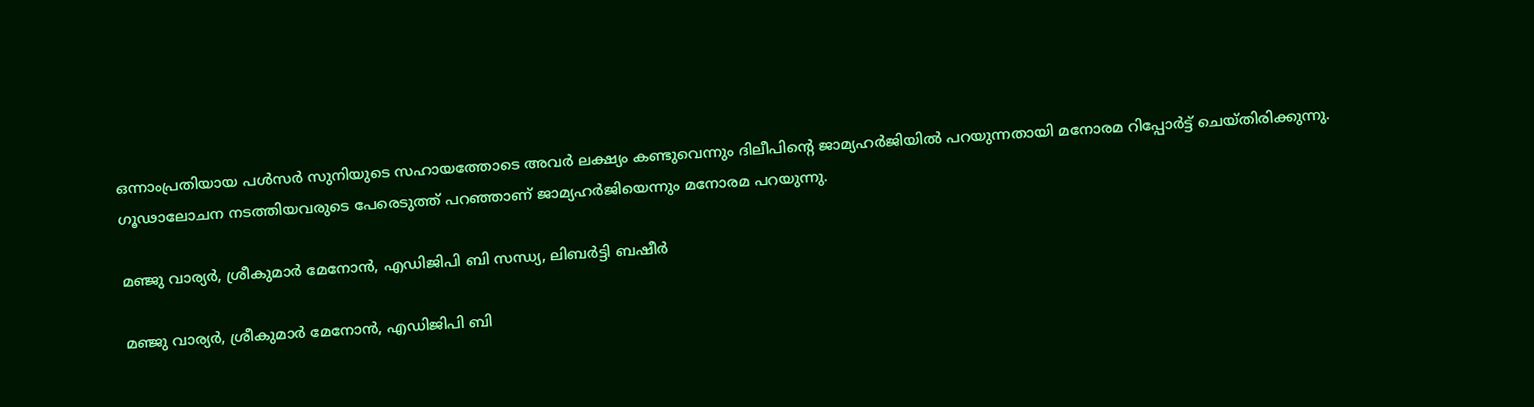ഒന്നാംപ്രതിയായ പള്‍സര്‍ സുനിയുടെ സഹായത്തോടെ അവര്‍ ലക്ഷ്യം കണ്ടുവെന്നും ദിലീപിന്റെ ജാമ്യഹര്‍ജിയില്‍ പറയുന്നതായി മനോരമ റിപ്പോര്‍ട്ട് ചെയ്തിരിക്കുന്നു. ഗൂഢാലോചന നടത്തിയവരുടെ പേരെടുത്ത് പറഞ്ഞാണ് ജാമ്യഹര്‍ജിയെന്നും മനോരമ പറയുന്നു.

മഞ്ജു വാര്യര്‍, ശ്രീകുമാര്‍ മേനോന്‍, എഡിജിപി ബി സന്ധ്യ, ലിബര്‍ട്ടി ബഷീര്‍

മഞ്ജു വാര്യര്‍, ശ്രീകുമാര്‍ മേനോന്‍, എഡിജിപി ബി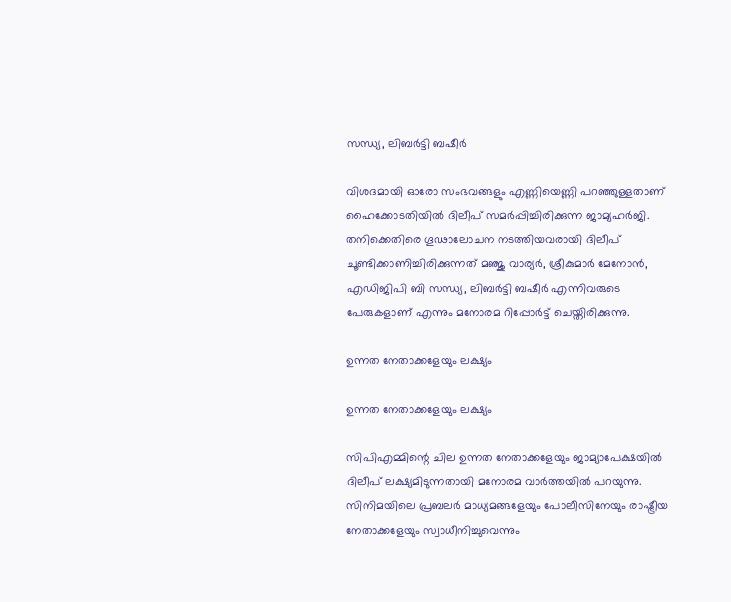സന്ധ്യ, ലിബര്‍ട്ടി ബഷീര്‍

വിശദമായി ഓരോ സംഭവങ്ങളും എണ്ണിയെണ്ണി പറഞ്ഞുള്ളതാണ് ഹൈക്കോടതിയില്‍ ദിലീപ് സമര്‍പ്പിച്ചിരിക്കുന്ന ജാമ്യഹര്‍ജി. തനിക്കെതിരെ ഗൂഢാലോചന നടത്തിയവരായി ദിലീപ് ചൂണ്ടിക്കാണിച്ചിരിക്കുന്നത് മഞ്ജു വാര്യര്‍, ശ്രീകുമാര്‍ മേനോന്‍, എഡിജിപി ബി സന്ധ്യ, ലിബര്‍ട്ടി ബഷീര്‍ എന്നിവരുടെ പേരുകളാണ് എന്നും മനോരമ റിപ്പോർട്ട് ചെയ്തിരിക്കുന്നു.

ഉന്നത നേതാക്കളേയും ലക്ഷ്യം

ഉന്നത നേതാക്കളേയും ലക്ഷ്യം

സിപിഎമ്മിന്റെ ചില ഉന്നത നേതാക്കളേയും ജാമ്യാപേക്ഷയില്‍ ദിലീപ് ലക്ഷ്യമിടുന്നതായി മനോരമ വാര്‍ത്തയില്‍ പറയുന്നു. സിനിമയിലെ പ്രബലര്‍ മാധ്യമങ്ങളേയും പോലീസിനേയും രാഷ്ട്രീയ നേതാക്കളേയും സ്വാധീനിച്ചുവെന്നും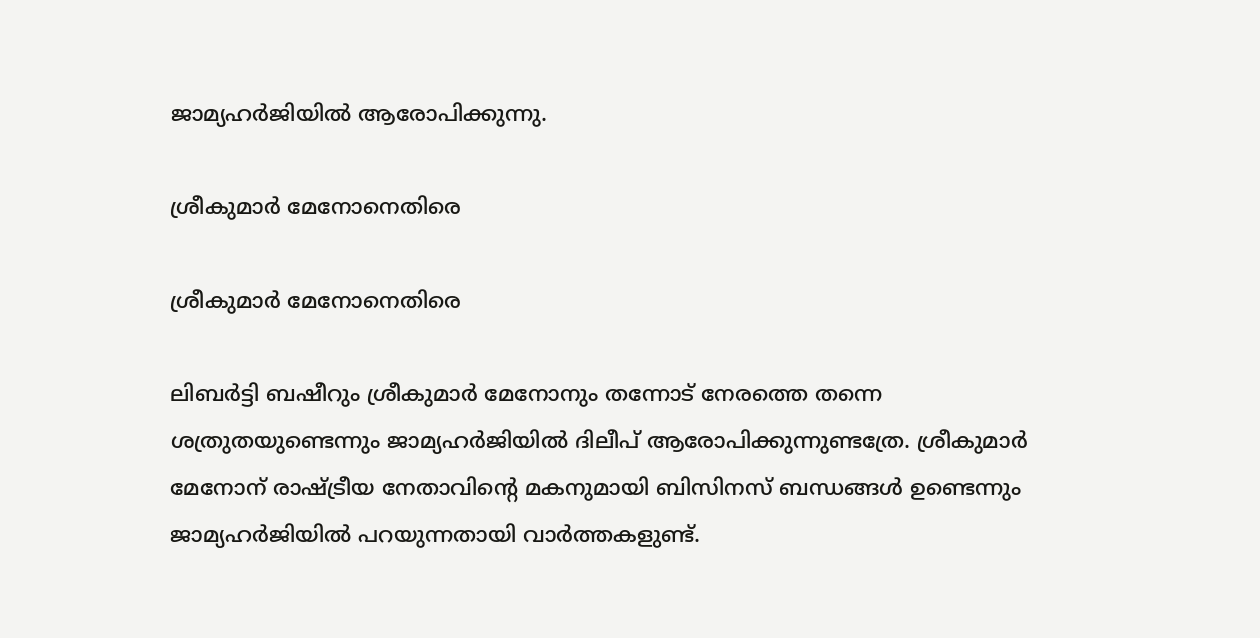ജാമ്യഹര്‍ജിയില്‍ ആരോപിക്കുന്നു.

ശ്രീകുമാര്‍ മേനോനെതിരെ

ശ്രീകുമാര്‍ മേനോനെതിരെ

ലിബര്‍ട്ടി ബഷീറും ശ്രീകുമാര്‍ മേനോനും തന്നോട് നേരത്തെ തന്നെ ശത്രുതയുണ്ടെന്നും ജാമ്യഹര്‍ജിയില്‍ ദിലീപ് ആരോപിക്കുന്നുണ്ടത്രേ. ശ്രീകുമാര്‍ മേനോന് രാഷ്ട്രീയ നേതാവിന്റെ മകനുമായി ബിസിനസ് ബന്ധങ്ങള്‍ ഉണ്ടെന്നും ജാമ്യഹര്‍ജിയില്‍ പറയുന്നതായി വാര്‍ത്തകളുണ്ട്.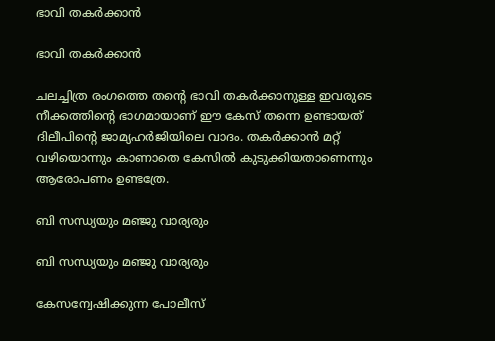ഭാവി തകര്‍ക്കാൻ

ഭാവി തകര്‍ക്കാൻ

ചലച്ചിത്ര രംഗത്തെ തന്റെ ഭാവി തകര്‍ക്കാനുള്ള ഇവരുടെ നീക്കത്തിന്റെ ഭാഗമായാണ് ഈ കേസ് തന്നെ ഉണ്ടായത് ദിലീപിന്റെ ജാമ്യഹര്‍ജിയിലെ വാദം. തകര്‍ക്കാന്‍ മറ്റ് വഴിയൊന്നും കാണാതെ കേസില്‍ കുടുക്കിയതാണെന്നും ആരോപണം ഉണ്ടത്രേ.

ബി സന്ധ്യയും മഞ്ജു വാര്യരും

ബി സന്ധ്യയും മഞ്ജു വാര്യരും

കേസന്വേഷിക്കുന്ന പോലീസ്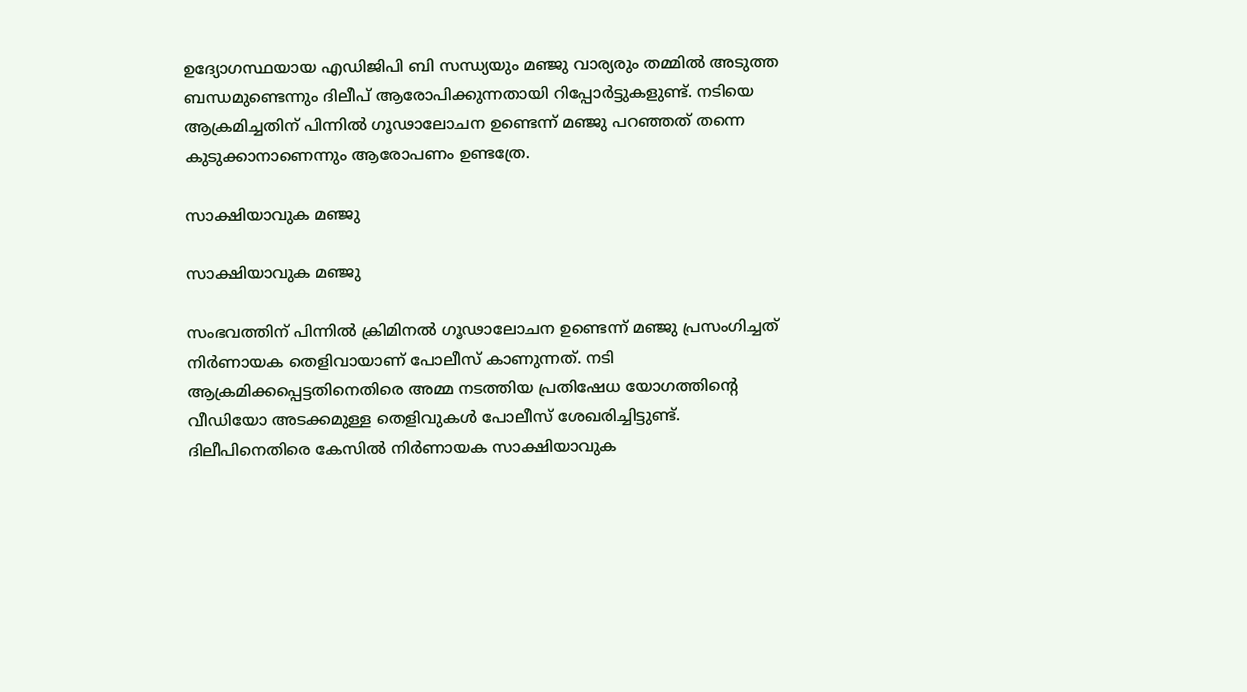ഉദ്യോഗസ്ഥയായ എഡിജിപി ബി സന്ധ്യയും മഞ്ജു വാര്യരും തമ്മില്‍ അടുത്ത ബന്ധമുണ്ടെന്നും ദിലീപ് ആരോപിക്കുന്നതായി റിപ്പോര്‍ട്ടുകളുണ്ട്. നടിയെ ആക്രമിച്ചതിന് പിന്നില്‍ ഗൂഢാലോചന ഉണ്ടെന്ന് മഞ്ജു പറഞ്ഞത് തന്നെ കുടുക്കാനാണെന്നും ആരോപണം ഉണ്ടത്രേ.

സാക്ഷിയാവുക മഞ്ജു

സാക്ഷിയാവുക മഞ്ജു

സംഭവത്തിന് പിന്നില്‍ ക്രിമിനല്‍ ഗൂഢാലോചന ഉണ്ടെന്ന് മഞ്ജു പ്രസംഗിച്ചത് നിര്‍ണായക തെളിവായാണ് പോലീസ് കാണുന്നത്. നടി ആക്രമിക്കപ്പെട്ടതിനെതിരെ അമ്മ നടത്തിയ പ്രതിഷേധ യോഗത്തിന്റെ വീഡിയോ അടക്കമുള്ള തെളിവുകള്‍ പോലീസ് ശേഖരിച്ചിട്ടുണ്ട്. ദിലീപിനെതിരെ കേസില്‍ നിര്‍ണായക സാക്ഷിയാവുക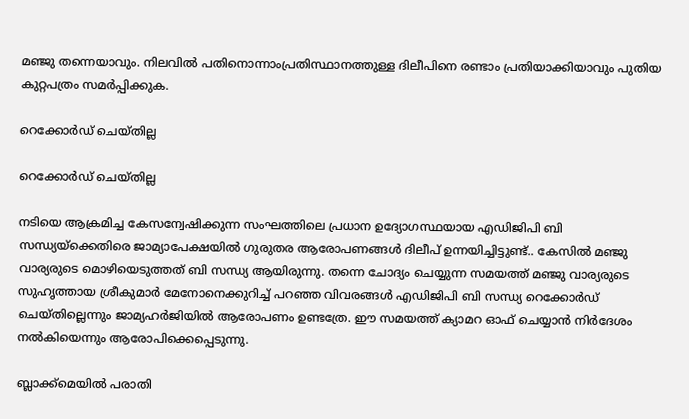മഞ്ജു തന്നെയാവും. നിലവിൽ പതിനൊന്നാംപ്രതിസ്ഥാനത്തുള്ള ദിലീപിനെ രണ്ടാം പ്രതിയാക്കിയാവും പുതിയ കുറ്റപത്രം സമർപ്പിക്കുക.

റെക്കോര്‍ഡ് ചെയ്തില്ല

റെക്കോര്‍ഡ് ചെയ്തില്ല

നടിയെ ആക്രമിച്ച കേസന്വേഷിക്കുന്ന സംഘത്തിലെ പ്രധാന ഉദ്യോഗസ്ഥയായ എഡിജിപി ബി സന്ധ്യയ്ക്കെതിരെ ജാമ്യാപേക്ഷയിൽ ഗുരുതര ആരോപണങ്ങൾ ദിലീപ് ഉന്നയിച്ചിട്ടുണ്ട്.. കേസില്‍ മഞ്ജു വാര്യരുടെ മൊഴിയെടുത്തത് ബി സന്ധ്യ ആയിരുന്നു. തന്നെ ചോദ്യം ചെയ്യുന്ന സമയത്ത് മഞ്ജു വാര്യരുടെ സുഹൃത്തായ ശ്രീകുമാര്‍ മേനോനെക്കുറിച്ച് പറഞ്ഞ വിവരങ്ങള്‍ എഡിജിപി ബി സന്ധ്യ റെക്കോര്‍ഡ് ചെയ്തില്ലെന്നും ജാമ്യഹര്‍ജിയില്‍ ആരോപണം ഉണ്ടത്രേ. ഈ സമയത്ത് ക്യാമറ ഓഫ് ചെയ്യാന്‍ നിര്‍ദേശം നല്‍കിയെന്നും ആരോപിക്കെപ്പെടുന്നു.

ബ്ലാക്ക്‌മെയില്‍ പരാതി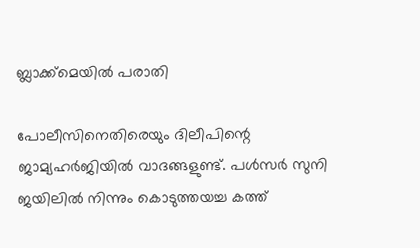ബ്ലാക്ക്‌മെയില്‍ പരാതി

പോലീസിനെതിരെയും ദിലീപിന്റെ ജാമ്യഹര്‍ജിയില്‍ വാദങ്ങളുണ്ട്. പള്‍സര്‍ സുനി ജയിലില്‍ നിന്നും കൊടുത്തയച്ച കത്ത്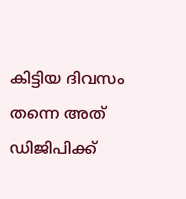കിട്ടിയ ദിവസം തന്നെ അത് ഡിജിപിക്ക്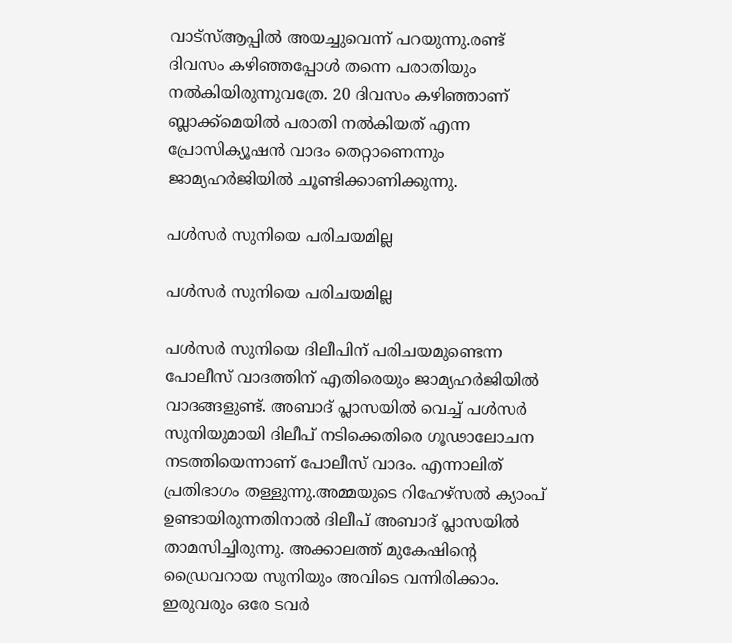വാട്‌സ്ആപ്പില്‍ അയച്ചുവെന്ന് പറയുന്നു.രണ്ട് ദിവസം കഴിഞ്ഞപ്പോള്‍ തന്നെ പരാതിയും നല്‍കിയിരുന്നുവത്രേ. 20 ദിവസം കഴിഞ്ഞാണ് ബ്ലാക്ക്‌മെയില്‍ പരാതി നല്‍കിയത് എന്ന പ്രോസിക്യൂഷന്‍ വാദം തെറ്റാണെന്നും ജാമ്യഹര്‍ജിയില്‍ ചൂണ്ടിക്കാണിക്കുന്നു.

പള്‍സര്‍ സുനിയെ പരിചയമില്ല

പള്‍സര്‍ സുനിയെ പരിചയമില്ല

പള്‍സര്‍ സുനിയെ ദിലീപിന് പരിചയമുണ്ടെന്ന പോലീസ് വാദത്തിന് എതിരെയും ജാമ്യഹര്‍ജിയില്‍ വാദങ്ങളുണ്ട്. അബാദ് പ്ലാസയില്‍ വെച്ച് പള്‍സര്‍ സുനിയുമായി ദിലീപ് നടിക്കെതിരെ ഗൂഢാലോചന നടത്തിയെന്നാണ് പോലീസ് വാദം. എന്നാലിത് പ്രതിഭാഗം തള്ളുന്നു.അമ്മയുടെ റിഹേഴ്‌സല്‍ ക്യാംപ് ഉണ്ടായിരുന്നതിനാല്‍ ദിലീപ് അബാദ് പ്ലാസയില്‍ താമസിച്ചിരുന്നു. അക്കാലത്ത് മുകേഷിന്റെ ഡ്രൈവറായ സുനിയും അവിടെ വന്നിരിക്കാം. ഇരുവരും ഒരേ ടവര്‍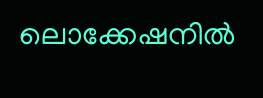ലൊക്കേഷനില്‍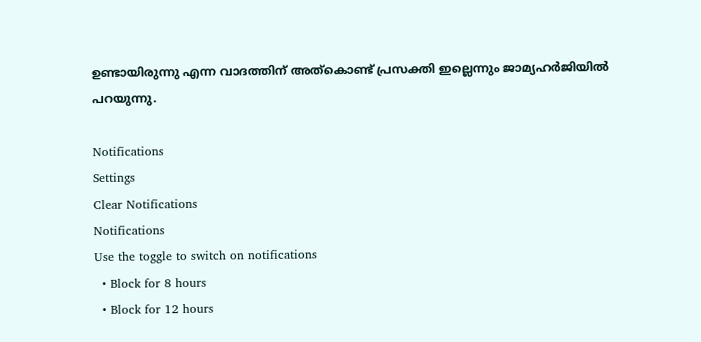ഉണ്ടായിരുന്നു എന്ന വാദത്തിന് അത്‌കൊണ്ട് പ്രസക്തി ഇല്ലെന്നും ജാമ്യഹര്‍ജിയില്‍ പറയുന്നു.

Notifications
Settings
Clear Notifications
Notifications
Use the toggle to switch on notifications
  • Block for 8 hours
  • Block for 12 hours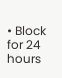• Block for 24 hours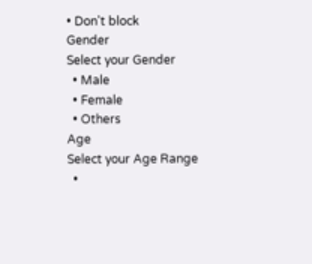• Don't block
Gender
Select your Gender
  • Male
  • Female
  • Others
Age
Select your Age Range
  •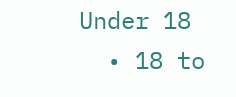Under 18
  • 18 to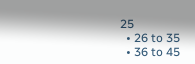25
  • 26 to 35
  • 36 to 45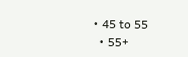• 45 to 55
  • 55+